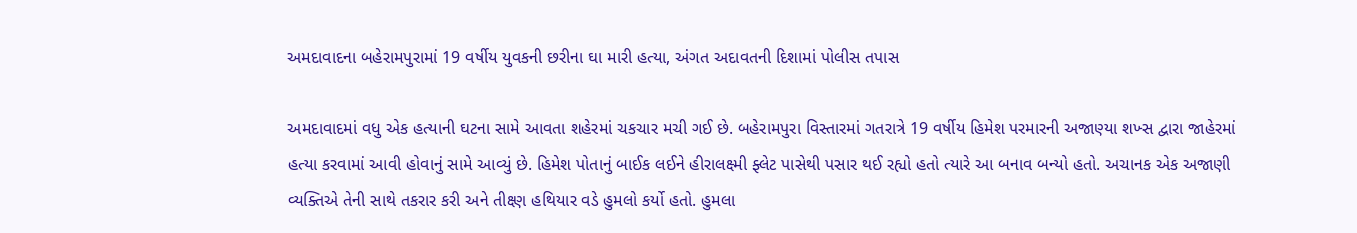અમદાવાદના બહેરામપુરામાં 19 વર્ષીય યુવકની છરીના ઘા મારી હત્યા, અંગત અદાવતની દિશામાં પોલીસ તપાસ

અમદાવાદમાં વધુ એક હત્યાની ઘટના સામે આવતા શહેરમાં ચકચાર મચી ગઈ છે. બહેરામપુરા વિસ્તારમાં ગતરાત્રે 19 વર્ષીય હિમેશ પરમારની અજાણ્યા શખ્સ દ્વારા જાહેરમાં હત્યા કરવામાં આવી હોવાનું સામે આવ્યું છે. હિમેશ પોતાનું બાઈક લઈને હીરાલક્ષ્મી ફ્લેટ પાસેથી પસાર થઈ રહ્યો હતો ત્યારે આ બનાવ બન્યો હતો. અચાનક એક અજાણી વ્યક્તિએ તેની સાથે તકરાર કરી અને તીક્ષ્ણ હથિયાર વડે હુમલો કર્યો હતો. હુમલા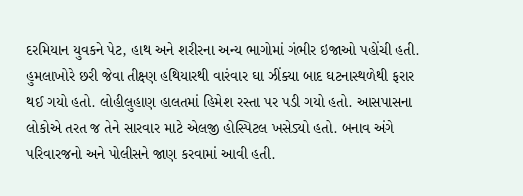દરમિયાન યુવકને પેટ, હાથ અને શરીરના અન્ય ભાગોમાં ગંભીર ઇજાઓ પહોંચી હતી.
હુમલાખોરે છરી જેવા તીક્ષ્ણ હથિયારથી વારંવાર ઘા ઝીંક્યા બાદ ઘટનાસ્થળેથી ફરાર થઈ ગયો હતો. લોહીલુહાણ હાલતમાં હિમેશ રસ્તા પર પડી ગયો હતો. આસપાસના લોકોએ તરત જ તેને સારવાર માટે એલજી હોસ્પિટલ ખસેડ્યો હતો. બનાવ અંગે પરિવારજનો અને પોલીસને જાણ કરવામાં આવી હતી.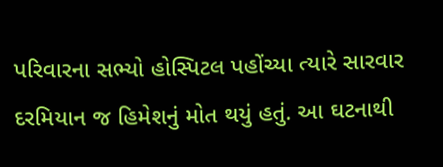પરિવારના સભ્યો હોસ્પિટલ પહોંચ્યા ત્યારે સારવાર દરમિયાન જ હિમેશનું મોત થયું હતું. આ ઘટનાથી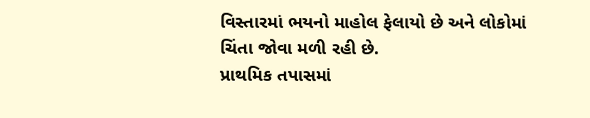વિસ્તારમાં ભયનો માહોલ ફેલાયો છે અને લોકોમાં ચિંતા જોવા મળી રહી છે.
પ્રાથમિક તપાસમાં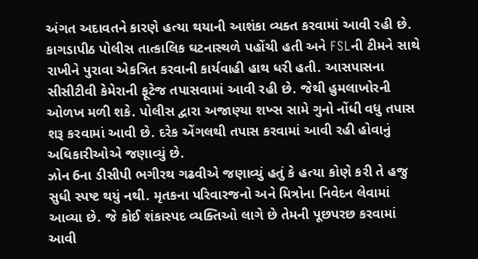અંગત અદાવતને કારણે હત્યા થયાની આશંકા વ્યક્ત કરવામાં આવી રહી છે. કાગડાપીઠ પોલીસ તાત્કાલિક ઘટનાસ્થળે પહોંચી હતી અને FSLની ટીમને સાથે રાખીને પુરાવા એકત્રિત કરવાની કાર્યવાહી હાથ ધરી હતી. આસપાસના સીસીટીવી કેમેરાની ફૂટેજ તપાસવામાં આવી રહી છે. જેથી હુમલાખોરની ઓળખ મળી શકે. પોલીસ દ્વારા અજાણ્યા શખ્સ સામે ગુનો નોંધી વધુ તપાસ શરૂ કરવામાં આવી છે. દરેક એંગલથી તપાસ કરવામાં આવી રહી હોવાનું અધિકારીઓએ જણાવ્યું છે.
ઝોન 6ના ડીસીપી ભગીરથ ગઢવીએ જણાવ્યું હતું કે હત્યા કોણે કરી તે હજુ સુધી સ્પષ્ટ થયું નથી. મૃતકના પરિવારજનો અને મિત્રોના નિવેદન લેવામાં આવ્યા છે. જે કોઈ શંકાસ્પદ વ્યક્તિઓ લાગે છે તેમની પૂછપરછ કરવામાં આવી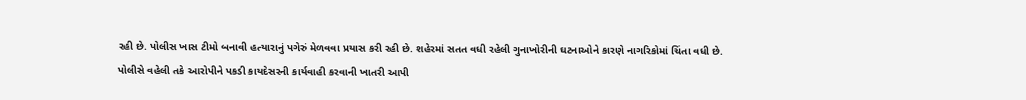રહી છે. પોલીસ ખાસ ટીમો બનાવી હત્યારાનું પગેરું મેળવવા પ્રયાસ કરી રહી છે. શહેરમાં સતત વધી રહેલી ગુનાખોરીની ઘટનાઓને કારણે નાગરિકોમાં ચિંતા વધી છે. પોલીસે વહેલી તકે આરોપીને પકડી કાયદેસરની કાર્યવાહી કરવાની ખાતરી આપી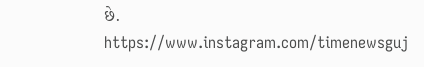છે.
https://www.instagram.com/timenewsguj